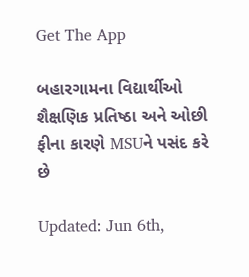Get The App

બહારગામના વિદ્યાર્થીઓ શૈક્ષણિક પ્રતિષ્ઠા અને ઓછી ફીના કારણે MSUને પસંદ કરે છે

Updated: Jun 6th,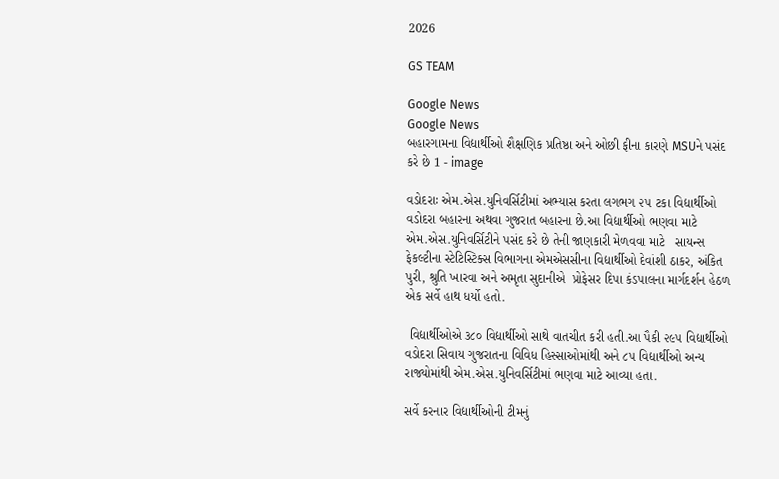2026

GS TEAM

Google News
Google News
બહારગામના વિદ્યાર્થીઓ શૈક્ષણિક પ્રતિષ્ઠા અને ઓછી ફીના કારણે MSUને પસંદ કરે છે 1 - image

વડોદરાઃ એમ.એસ.યુનિવર્સિટીમાં અભ્યાસ કરતા લગભગ ૨૫ ટકા વિદ્યાર્થીઓ વડોદરા બહારના અથવા ગુજરાત બહારના છે.આ વિદ્યાર્થીઓ ભણવા માટે એમ.એસ.યુનિવર્સિટીને પસંદ કરે છે તેની જાણકારી મેળવવા માટે   સાયન્સ ફેકલ્ટીના સ્ટેટિસ્ટિક્સ વિભાગના એમએસસીના વિદ્યાર્થીઓ દેવાંશી ઠાકર, અંકિત પુરી, શ્રુતિ ખારવા અને અમૃતા સુદાનીએ  પ્રોફેસર દિપા કંડપાલના માર્ગદર્શન હેઠળ એક સર્વે હાથ ધર્યો હતો.

 વિદ્યાર્થીઓએ ૩૮૦ વિદ્યાર્થીઓ સાથે વાતચીત કરી હતી.આ પૈકી ૨૯૫ વિદ્યાર્થીઓ વડોદરા સિવાય ગુજરાતના વિવિધ હિસ્સાઓમાંથી અને ૮૫ વિદ્યાર્થીઓ અન્ય રાજ્યોમાંથી એમ.એસ.યુનિવર્સિટીમાં ભણવા માટે આવ્યા હતા.

સર્વે કરનાર વિદ્યાર્થીઓની ટીમનું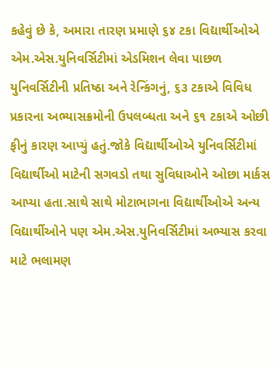કહેવું છે કે, અમારા તારણ પ્રમાણે ૬૪ ટકા વિદ્યાર્થીઓએ એમ.એસ.યુનિવર્સિટીમાં એડમિશન લેવા પાછળ યુનિવર્સિટીની પ્રતિષ્ઠા અને રેન્કિંગનું, ૬૩ ટકાએ વિવિધ પ્રકારના અભ્યાસક્રમોની ઉપલબ્ધતા અને ૬૧ ટકાએ ઓછી ફીનું કારણ આપ્યું હતું.જોકે વિદ્યાર્થીઓએ યુનિવર્સિટીમાં વિદ્યાર્થીઓ માટેની સગવડો તથા સુવિધાઓને ઓછા માર્કસ આપ્યા હતા.સાથે સાથે મોટાભાગના વિદ્યાર્થીઓએ અન્ય વિદ્યાર્થીઓને પણ એમ.એસ.યુનિવર્સિટીમાં અભ્યાસ કરવા માટે ભલામણ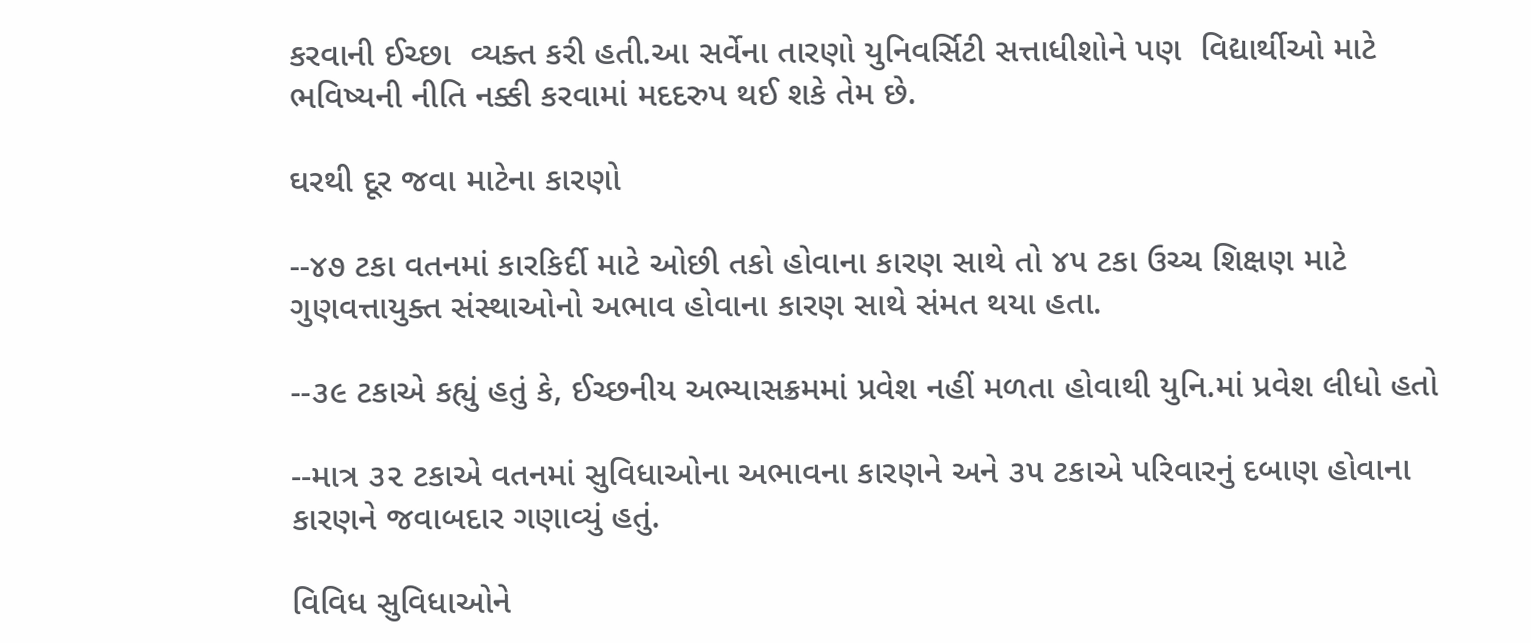કરવાની ઈચ્છા  વ્યક્ત કરી હતી.આ સર્વેના તારણો યુનિવર્સિટી સત્તાધીશોને પણ  વિદ્યાર્થીઓ માટે ભવિષ્યની નીતિ નક્કી કરવામાં મદદરુપ થઈ શકે તેમ છે.

ઘરથી દૂર જવા માટેના કારણો

--૪૭ ટકા વતનમાં કારકિર્દી માટે ઓછી તકો હોવાના કારણ સાથે તો ૪૫ ટકા ઉચ્ચ શિક્ષણ માટે ગુણવત્તાયુક્ત સંસ્થાઓનો અભાવ હોવાના કારણ સાથે સંમત થયા હતા.

--૩૯ ટકાએ કહ્યું હતું કે, ઈચ્છનીય અભ્યાસક્રમમાં પ્રવેશ નહીં મળતા હોવાથી યુનિ.માં પ્રવેશ લીધો હતો

--માત્ર ૩૨ ટકાએ વતનમાં સુવિધાઓના અભાવના કારણને અને ૩૫ ટકાએ પરિવારનું દબાણ હોવાના કારણને જવાબદાર ગણાવ્યું હતું.

વિવિધ સુવિધાઓને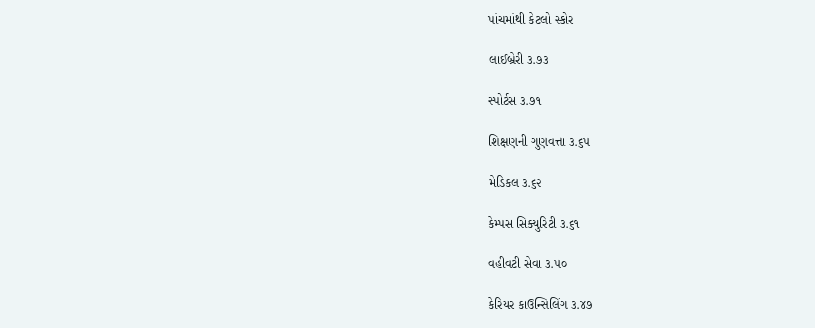પાંચમાંથી કેટલો સ્કોર

લાઈબ્રેરી ૩.૭૩

સ્પોર્ટસ ૩.૭૧

શિક્ષણની ગુણવત્તા ૩.૬૫

મેડિકલ ૩.૬૨

કેમ્પસ સિક્યુરિટી ૩.૬૧

વહીવટી સેવા ૩.૫૦

કેરિયર કાઉન્સિલિંગ ૩.૪૭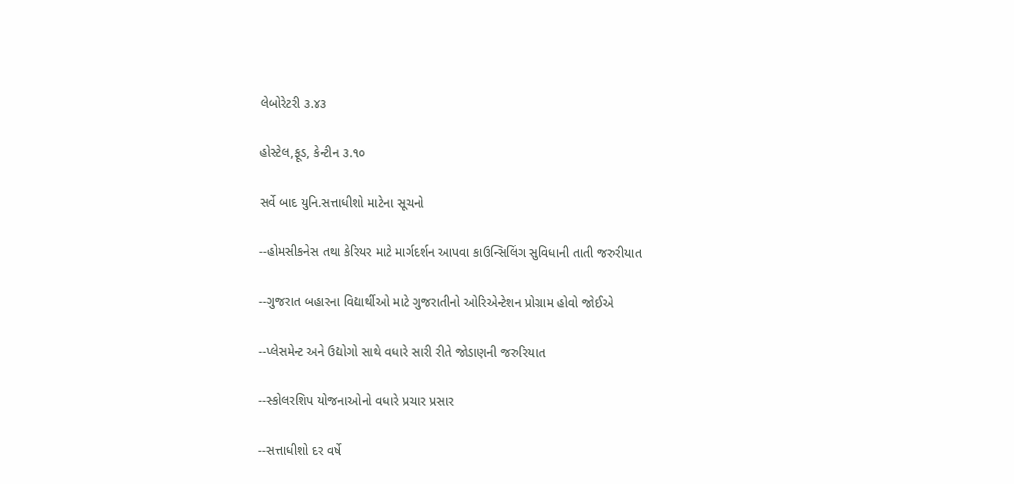લેબોરેટરી ૩.૪૩

હોસ્ટેલ,ફૂડ, કેન્ટીન ૩.૧૦

સર્વે બાદ યુનિ.સત્તાધીશો માટેના સૂચનો

--હોમસીકનેસ તથા કેરિયર માટે માર્ગદર્શન આપવા કાઉન્સિલિંગ સુવિધાની તાતી જરુરીયાત

--ગુજરાત બહારના વિદ્યાર્થીઓ માટે ગુજરાતીનો ઓરિએન્ટેશન પ્રોગ્રામ હોવો જોઈએ

--પ્લેસમેન્ટ અને ઉદ્યોગો સાથે વધારે સારી રીતે જોડાણની જરુરિયાત

--સ્કોલરશિપ યોજનાઓનો વધારે પ્રચાર પ્રસાર

--સત્તાધીશો દર વર્ષે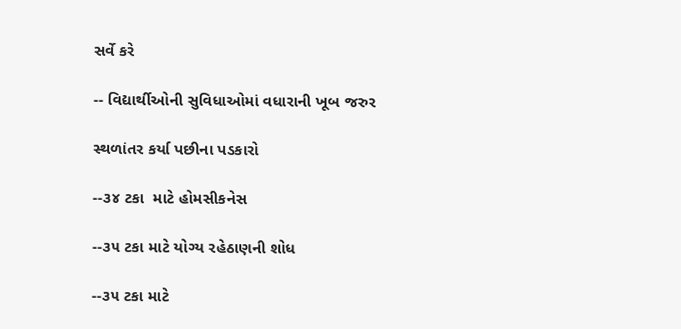સર્વે કરે

-- વિદ્યાર્થીઓની સુવિધાઓમાં વધારાની ખૂબ જરુર

સ્થળાંતર કર્યા પછીના પડકારો

--૩૪ ટકા  માટે હોમસીકનેસ

--૩૫ ટકા માટે યોગ્ય રહેઠાણની શોધ

--૩૫ ટકા માટે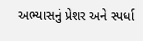અભ્યાસનું પ્રેશર અને સ્પર્ધા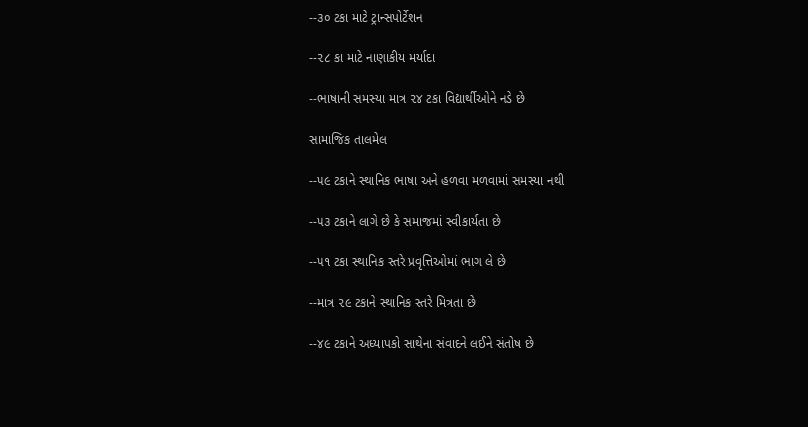--૩૦ ટકા માટે ટ્રાન્સપોર્ટેશન

--૨૮ કા માટે નાણાકીય મર્યાદા

--ભાષાની સમસ્યા માત્ર ૨૪ ટકા વિદ્યાર્થીઓને નડે છે

સામાજિક તાલમેલ

--૫૯ ટકાને સ્થાનિક ભાષા અને હળવા મળવામાં સમસ્યા નથી

--૫૩ ટકાને લાગે છે કે સમાજમાં સ્વીકાર્યતા છે

--૫૧ ટકા સ્થાનિક સ્તરે પ્રવૃત્તિઓમાં ભાગ લે છે

--માત્ર ૨૯ ટકાને સ્થાનિક સ્તરે મિત્રતા છે

--૪૯ ટકાને અધ્યાપકો સાથેના સંવાદને લઈને સંતોષ છે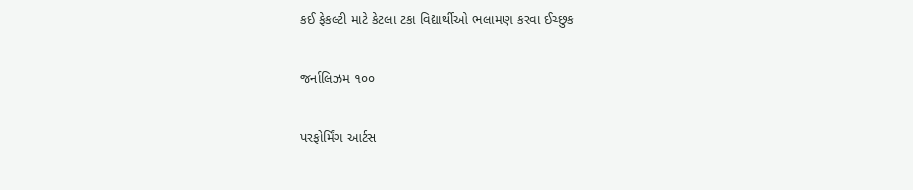કઈ ફેકલ્ટી માટે કેટલા ટકા વિદ્યાર્થીઓ ભલામણ કરવા ઈચ્છુક

જર્નાલિઝમ ૧૦૦

પરફોર્મિંગ આર્ટસ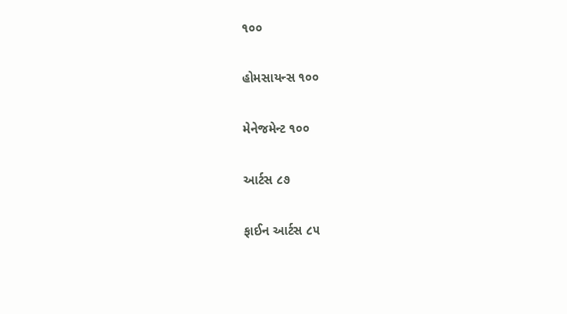૧૦૦

હોમસાયન્સ ૧૦૦

મેનેજમેન્ટ ૧૦૦

આર્ટસ ૮૭

ફાઈન આર્ટસ ૮૫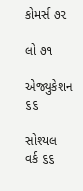કોમર્સ ૭૨

લો ૭૧

એજ્યુકેશન ૬૬

સોશ્યલ વર્ક ૬૬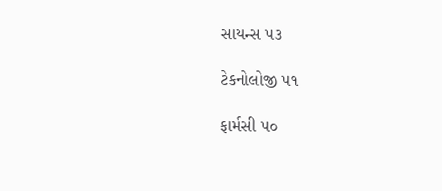સાયન્સ ૫૩

ટેકનોલોજી ૫૧

ફાર્મસી ૫૦